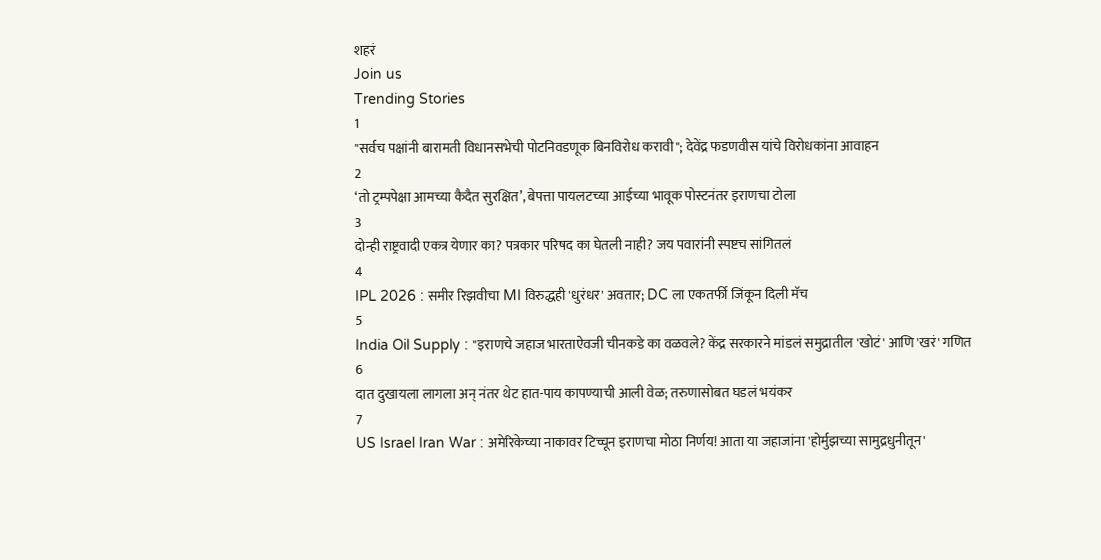शहरं
Join us
Trending Stories
1
"सर्वच पक्षांनी बारामती विधानसभेची पोटनिवडणूक बिनविरोध करावी"; देवेंद्र फडणवीस यांचे विरोधकांना आवाहन
2
‘तो ट्रम्पपेक्षा आमच्या कैदैत सुरक्षित’, बेपत्ता पायलटच्या आईच्या भावूक पोस्टनंतर इराणचा टोला
3
दोन्ही राष्ट्रवादी एकत्र येणार का? पत्रकार परिषद का घेतली नाही? जय पवारांनी स्पष्टच सांगितलं
4
IPL 2026 : समीर रिझवीचा MI विरुद्धही 'धुरंधर' अवतार; DC ला एकतर्फी जिंकून दिली मॅच
5
India Oil Supply : "इराणचे जहाज भारताऐवजी चीनकडे का वळवले? केंद्र सरकारने मांडलं समुद्रातील 'खोटं' आणि 'खरं' गणित
6
दात दुखायला लागला अन् नंतर थेट हात-पाय कापण्याची आली वेळ; तरुणासोबत घडलं भयंकर
7
US Israel Iran War : अमेरिकेच्या नाकावर टिच्चून इराणचा मोठा निर्णय! आता या जहाजांना 'होर्मुझच्या सामुद्रधुनीतून'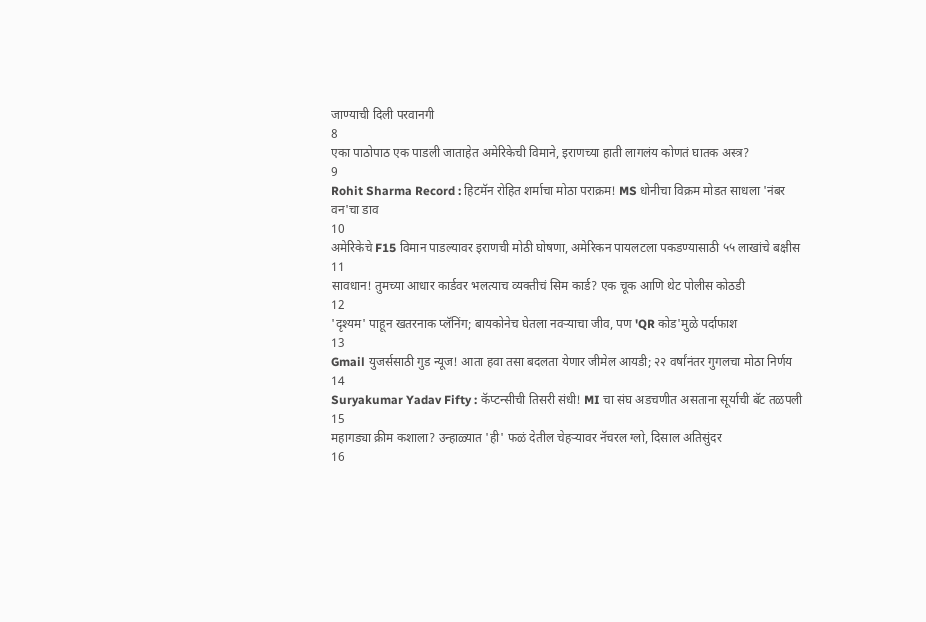जाण्याची दिली परवानगी
8
एका पाठोपाठ एक पाडली जाताहेत अमेरिकेची विमाने, इराणच्या हाती लागलंय कोणतं घातक अस्त्र?
9
Rohit Sharma Record : हिटमॅन रोहित शर्माचा मोठा पराक्रम! MS धोनीचा विक्रम मोडत साधला 'नंबर वन'चा डाव
10
अमेरिकेचे F15 विमान पाडल्यावर इराणची मोठी घोषणा, अमेरिकन पायलटला पकडण्यासाठी ५५ लाखांचे बक्षीस
11
सावधान! तुमच्या आधार कार्डवर भलत्याच व्यक्तीचं सिम कार्ड? एक चूक आणि थेट पोलीस कोठडी
12
'दृश्यम' पाहून खतरनाक प्लॅनिंग; बायकोनेच घेतला नवऱ्याचा जीव, पण 'QR कोड'मुळे पर्दाफाश
13
Gmail युजर्ससाठी गुड न्यूज! आता हवा तसा बदलता येणार जीमेल आयडी; २२ वर्षांनंतर गुगलचा मोठा निर्णय
14
Suryakumar Yadav Fifty : कॅप्टन्सीची तिसरी संधी! MI चा संघ अडचणीत असताना सूर्याची बॅट तळपली
15
महागड्या क्रीम कशाला? उन्हाळ्यात 'ही' फळं देतील चेहऱ्यावर नॅचरल ग्लो, दिसाल अतिसुंदर
16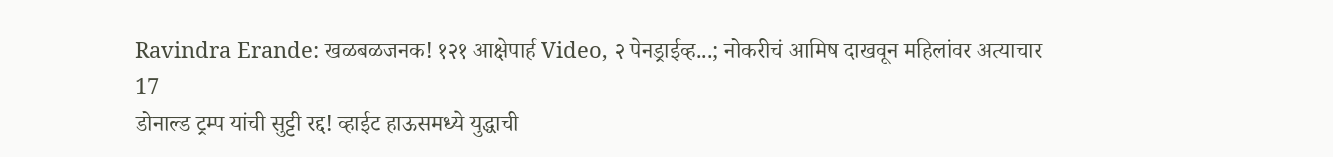Ravindra Erande: खळबळजनक! १२१ आक्षेपार्ह Video, २ पेनड्राईव्ह...; नोकरीचं आमिष दाखवून महिलांवर अत्याचार
17
डोनाल्ड ट्रम्प यांची सुट्टी रद्द! व्हाईट हाऊसमध्ये युद्धाची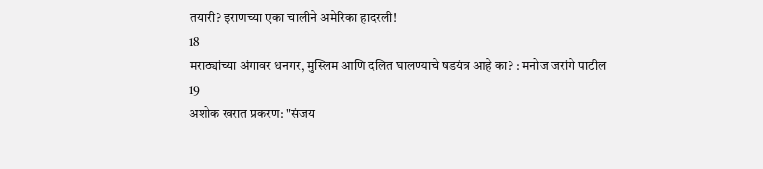तयारी? इराणच्या एका चालीने अमेरिका हादरली!
18
मराठ्यांच्या अंगावर धनगर, मुस्लिम आणि दलित घालण्याचे षडयंत्र आहे का? : मनोज जरांगे पाटील
19
अशोक खरात प्रकरण: "संजय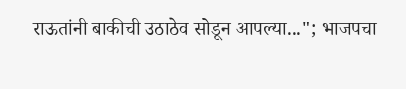राऊतांनी बाकीची उठाठेव सोडून आपल्या..."; भाजपचा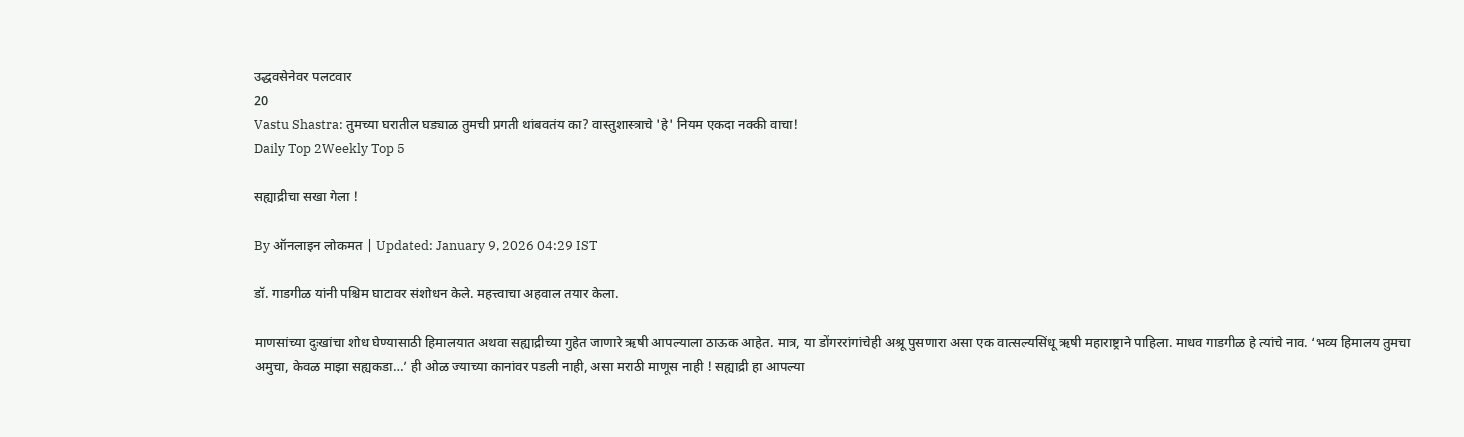उद्धवसेनेवर पलटवार
20
Vastu Shastra: तुमच्या घरातील घड्याळ तुमची प्रगती थांबवतंय का? वास्तुशास्त्राचे 'हे' नियम एकदा नक्की वाचा!
Daily Top 2Weekly Top 5

सह्याद्रीचा सखा गेला !

By ऑनलाइन लोकमत | Updated: January 9, 2026 04:29 IST

डॉ. गाडगीळ यांनी पश्चिम घाटावर संशोधन केले. महत्त्वाचा अहवाल तयार केला.

माणसांच्या दुःखांचा शोध घेण्यासाठी हिमालयात अथवा सह्याद्रीच्या गुहेत जाणारे ऋषी आपल्याला ठाऊक आहेत. मात्र, या डोंगररांगांचेही अश्रू पुसणारा असा एक वात्सल्यसिंधू ऋषी महाराष्ट्राने पाहिला. माधव गाडगीळ हे त्यांचे नाव. ‘भव्य हिमालय तुमचा अमुचा, केवळ माझा सह्यकडा…’ ही ओळ ज्याच्या कानांवर पडली नाही, असा मराठी माणूस नाही ! सह्याद्री हा आपल्या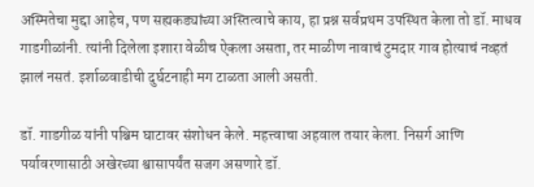अस्मितेचा मुद्दा आहेच, पण सह्यकड्यांच्या अस्तित्वाचे काय, हा प्रश्न सर्वप्रथम उपस्थित केला तो डॉ. माधव गाडगीळांनी. त्यांनी दिलेला इशारा वेळीच ऐकला असता, तर माळीण नावाचं टुमदार गाव होत्याचं नव्हतं झालं नसतं. इर्शाळवाडीची दुर्घटनाही मग टाळता आली असती.

डॉ. गाडगीळ यांनी पश्चिम घाटावर संशोधन केले. महत्त्वाचा अहवाल तयार केला. निसर्ग आणि पर्यावरणासाठी अखेरच्या श्वासापर्यंत सजग असणारे डॉ.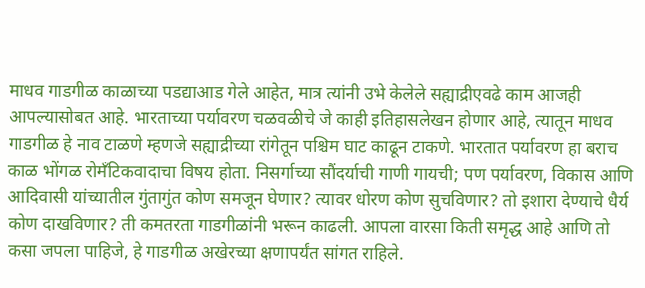माधव गाडगीळ काळाच्या पडद्याआड गेले आहेत, मात्र त्यांनी उभे केलेले सह्याद्रीएवढे काम आजही आपल्यासोबत आहे. भारताच्या पर्यावरण चळवळीचे जे काही इतिहासलेखन होणार आहे, त्यातून माधव गाडगीळ हे नाव टाळणे म्हणजे सह्याद्रीच्या रांगेतून पश्चिम घाट काढून टाकणे. भारतात पर्यावरण हा बराच काळ भोंगळ रोमँटिकवादाचा विषय होता. निसर्गाच्या सौंदर्याची गाणी गायची; पण पर्यावरण, विकास आणि आदिवासी यांच्यातील गुंतागुंत कोण समजून घेणार? त्यावर धोरण कोण सुचविणार? तो इशारा देण्याचे धैर्य कोण दाखविणार? ती कमतरता गाडगीळांनी भरून काढली. आपला वारसा किती समृद्ध आहे आणि तो कसा जपला पाहिजे, हे गाडगीळ अखेरच्या क्षणापर्यंत सांगत राहिले.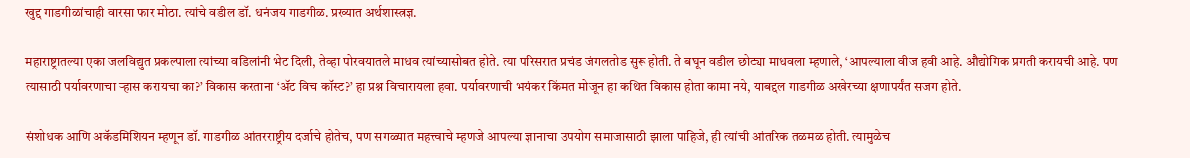खुद्द गाडगीळांचाही वारसा फार मोठा. त्यांचे वडील डॉ. धनंजय गाडगीळ. प्रख्यात अर्थशास्त्रज्ञ.

महाराष्ट्रातल्या एका जलविद्युत प्रकल्पाला त्यांच्या वडिलांनी भेट दिली, तेव्हा पोरवयातले माधव त्यांच्यासोबत होते. त्या परिसरात प्रचंड जंगलतोड सुरू होती. ते बघून वडील छोट्या माधवला म्हणाले, ‘आपल्याला वीज हवी आहे. औद्योगिक प्रगती करायची आहे. पण त्यासाठी पर्यावरणाचा ऱ्हास करायचा का?’ विकास करताना ‘ॲट विच कॉस्ट?’ हा प्रश्न विचारायला हवा. पर्यावरणाची भयंकर किंमत मोजून हा कथित विकास होता कामा नये, याबद्दल गाडगीळ अखेरच्या क्षणापर्यंत सजग होते.

संशोधक आणि अकॅडमिशियन म्हणून डॉ. गाडगीळ आंतरराष्ट्रीय दर्जाचे होतेच, पण सगळ्यात महत्त्वाचे म्हणजे आपल्या ज्ञानाचा उपयोग समाजासाठी झाला पाहिजे, ही त्यांची आंतरिक तळमळ होती. त्यामुळेच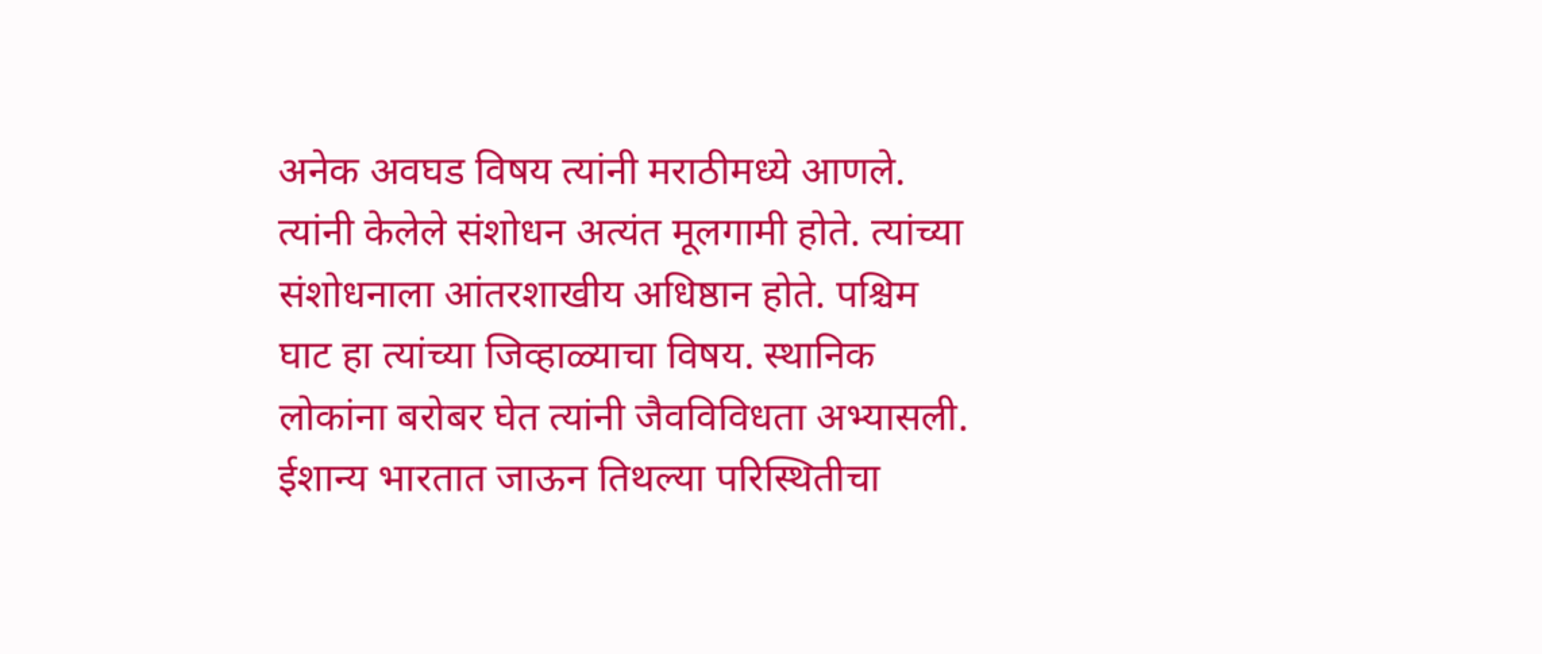अनेक अवघड विषय त्यांनी मराठीमध्ये आणले. त्यांनी केलेले संशोधन अत्यंत मूलगामी होते. त्यांच्या संशोधनाला आंतरशाखीय अधिष्ठान होते. पश्चिम घाट हा त्यांच्या जिव्हाळ्याचा विषय. स्थानिक लोकांना बरोबर घेत त्यांनी जैवविविधता अभ्यासली. ईशान्य भारतात जाऊन तिथल्या परिस्थितीचा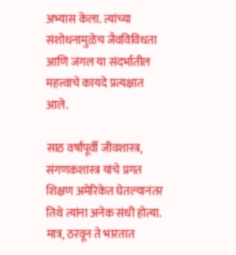अभ्यास केला. त्यांच्या संशोधनामुळेच जैवविविधता आणि जंगल या संदर्भातील महत्त्वाचे कायदे प्रत्यक्षात आले.

साठ वर्षांपूर्वी जीवशास्त्र, संगणकशास्त्र यांचे प्रगत शिक्षण अमेरिकेत घेतल्यानंतर तिथे त्यांना अनेक संधी होत्या. मात्र, ठरवून ते भारतात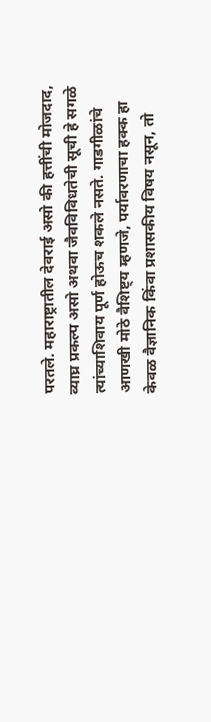परतले. महाराष्ट्रातील देवराई असो की हत्तींची मोजदाद, व्याघ्र प्रकल्प असो अथवा जैवविविधतेची सूची हे सगळे त्यांच्याशिवाय पूर्ण होऊच शकले नसते. गाडगीळांचे आणखी मोठे वैशिष्ट्य म्हणजे, पर्यावरणाचा हक्क हा केवळ वैज्ञानिक किंवा प्रशासकीय विषय नसून, तो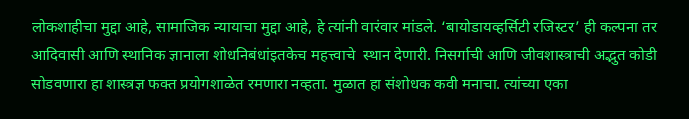लोकशाहीचा मुद्दा आहे, सामाजिक न्यायाचा मुद्दा आहे, हे त्यांनी वारंवार मांडले. ‘बायोडायव्हर्सिटी रजिस्टर’ ही कल्पना तर आदिवासी आणि स्थानिक ज्ञानाला शोधनिबंधांइतकेच महत्त्वाचे  स्थान देणारी. निसर्गाची आणि जीवशास्त्राची अद्भुत कोडी सोडवणारा हा शास्त्रज्ञ फक्त प्रयोगशाळेत रमणारा नव्हता. मुळात हा संशोधक कवी मनाचा. त्यांच्या एका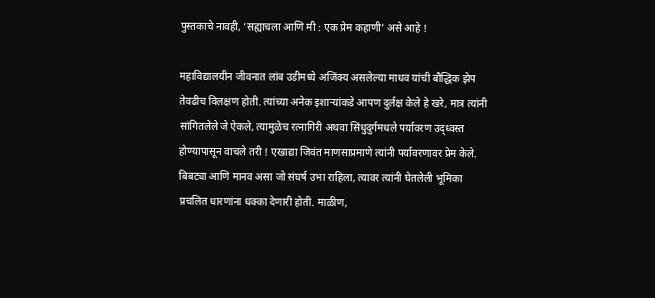पुस्तकाचे नावही, ‘सह्याचला आणि मी : एक प्रेम कहाणी’ असे आहे !

महाविद्यालयीन जीवनात लांब उडीमध्ये अजिंक्य असलेल्या माधव यांची बौद्धिक झेप तेवढीच विलक्षण होती. त्यांच्या अनेक इशाऱ्यांकडे आपण दुर्लक्ष केले हे खरे, मात्र त्यांनी सांगितलेले जे ऐकले, त्यामुळेच रत्नागिरी अथवा सिंधुदुर्गमधले पर्यावरण उद्ध्वस्त होण्यापासून वाचले तरी ! एखाद्या जिवंत माणसाप्रमाणे त्यांनी पर्यावरणावर प्रेम केले. बिबट्या आणि मानव असा जो संघर्ष उभा राहिला, त्यावर त्यांनी घेतलेली भूमिका प्रचलित धारणांना धक्का देणारी होती. माळीण,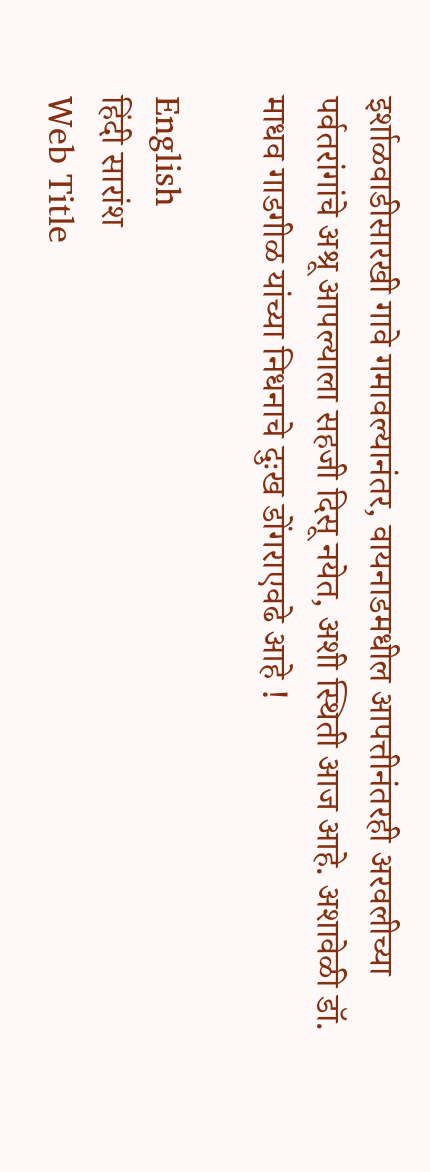इर्शाळवाडीसारखी गावे गमावल्यानंतर, वायनाडमधील आपत्तीनंतरही अरवलीच्या पर्वतरांगांचे अश्रू आपल्याला सहजी दिसू नयेत, अशी स्थिती आज आहे. अशावेळी डॉ. माधव गाडगीळ यांच्या निधनाचे दुःख डोंगराएवढे आहे !

English
हिंदी सारांश
Web Title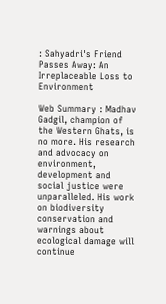: Sahyadri's Friend Passes Away: An Irreplaceable Loss to Environment

Web Summary : Madhav Gadgil, champion of the Western Ghats, is no more. His research and advocacy on environment, development and social justice were unparalleled. His work on biodiversity conservation and warnings about ecological damage will continue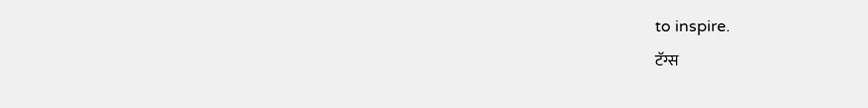to inspire.
टॅग्स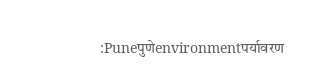:Puneपुणेenvironmentपर्यावरण